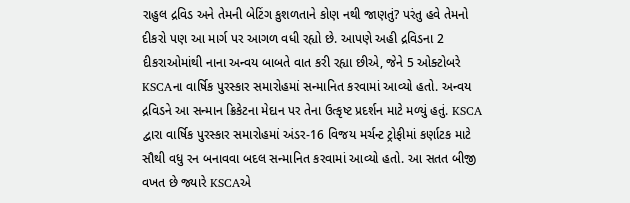રાહુલ દ્રવિડ અને તેમની બેટિંગ કુશળતાને કોણ નથી જાણતું? પરંતુ હવે તેમનો દીકરો પણ આ માર્ગ પર આગળ વધી રહ્યો છે. આપણે અહી દ્રવિડના 2 દીકરાઓમાંથી નાના અન્વય બાબતે વાત કરી રહ્યા છીએ, જેને 5 ઓક્ટોબરે KSCAના વાર્ષિક પુરસ્કાર સમારોહમાં સન્માનિત કરવામાં આવ્યો હતો. અન્વય દ્રવિડને આ સન્માન ક્રિકેટના મેદાન પર તેના ઉત્કૃષ્ટ પ્રદર્શન માટે મળ્યું હતું. KSCA દ્વારા વાર્ષિક પુરસ્કાર સમારોહમાં અંડર-16 વિજય મર્ચન્ટ ટ્રોફીમાં કર્ણાટક માટે સૌથી વધુ રન બનાવવા બદલ સન્માનિત કરવામાં આવ્યો હતો. આ સતત બીજી વખત છે જ્યારે KSCAએ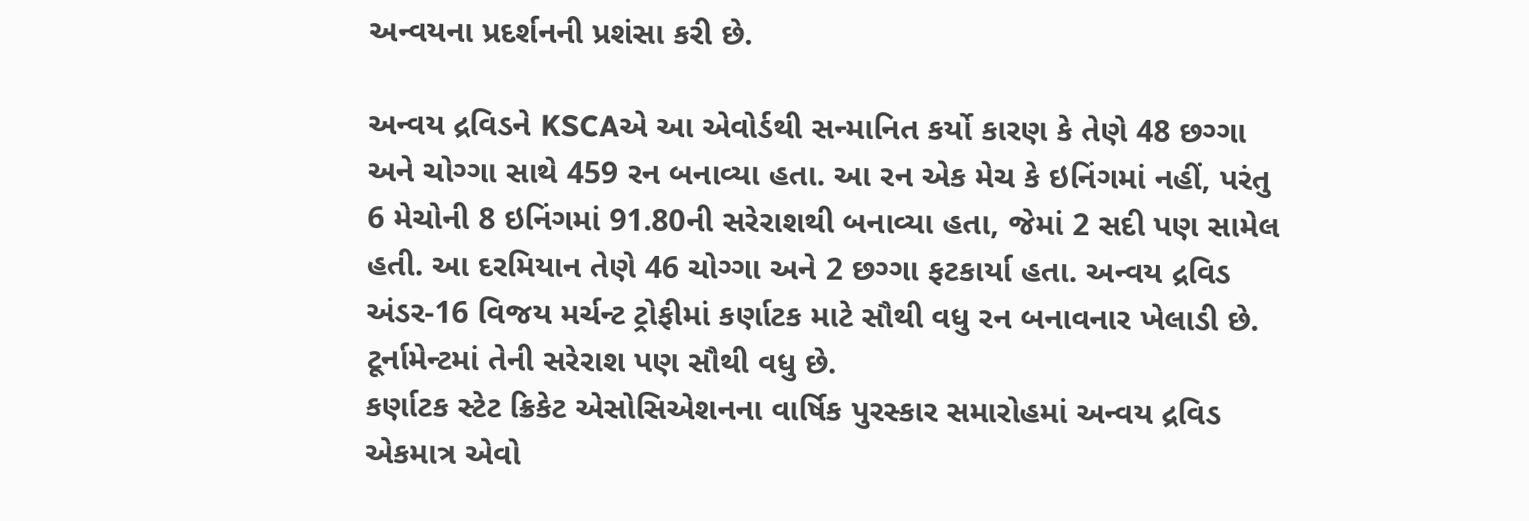અન્વયના પ્રદર્શનની પ્રશંસા કરી છે.

અન્વય દ્રવિડને KSCAએ આ એવોર્ડથી સન્માનિત કર્યો કારણ કે તેણે 48 છગ્ગા અને ચોગ્ગા સાથે 459 રન બનાવ્યા હતા. આ રન એક મેચ કે ઇનિંગમાં નહીં, પરંતુ 6 મેચોની 8 ઇનિંગમાં 91.80ની સરેરાશથી બનાવ્યા હતા, જેમાં 2 સદી પણ સામેલ હતી. આ દરમિયાન તેણે 46 ચોગ્ગા અને 2 છગ્ગા ફટકાર્યા હતા. અન્વય દ્રવિડ અંડર-16 વિજય મર્ચન્ટ ટ્રોફીમાં કર્ણાટક માટે સૌથી વધુ રન બનાવનાર ખેલાડી છે. ટૂર્નામેન્ટમાં તેની સરેરાશ પણ સૌથી વધુ છે.
કર્ણાટક સ્ટેટ ક્રિકેટ એસોસિએશનના વાર્ષિક પુરસ્કાર સમારોહમાં અન્વય દ્રવિડ એકમાત્ર એવો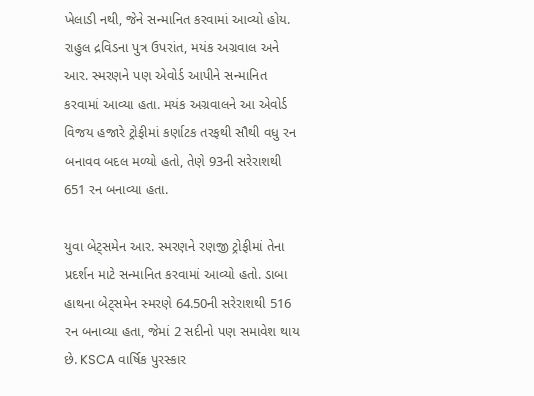ખેલાડી નથી, જેને સન્માનિત કરવામાં આવ્યો હોય. રાહુલ દ્રવિડના પુત્ર ઉપરાંત, મયંક અગ્રવાલ અને આર. સ્મરણને પણ એવોર્ડ આપીને સન્માનિત કરવામાં આવ્યા હતા. મયંક અગ્રવાલને આ એવોર્ડ વિજય હજારે ટ્રોફીમાં કર્ણાટક તરફથી સૌથી વધુ રન બનાવવ બદલ મળ્યો હતો, તેણે 93ની સરેરાશથી 651 રન બનાવ્યા હતા.

યુવા બેટ્સમેન આર. સ્મરણને રણજી ટ્રોફીમાં તેના પ્રદર્શન માટે સન્માનિત કરવામાં આવ્યો હતો. ડાબા હાથના બેટ્સમેન સ્મરણે 64.50ની સરેરાશથી 516 રન બનાવ્યા હતા, જેમાં 2 સદીનો પણ સમાવેશ થાય છે. KSCA વાર્ષિક પુરસ્કાર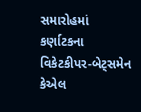સમારોહમાં કર્ણાટકના વિકેટકીપર-બેટ્સમેન કેએલ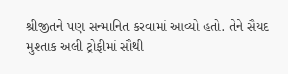શ્રીજીતને પણ સન્માનિત કરવામાં આવ્યો હતો. તેને સૈયદ મુશ્તાક અલી ટ્રોફીમાં સૌથી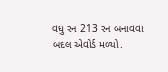વધુ રન 213 રન બનાવવા બદલ એવોર્ડ મળ્યો.